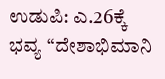ಉಡುಪಿ: ಎ.26ಕ್ಕೆ ಭವ್ಯ “ದೇಶಾಭಿಮಾನಿ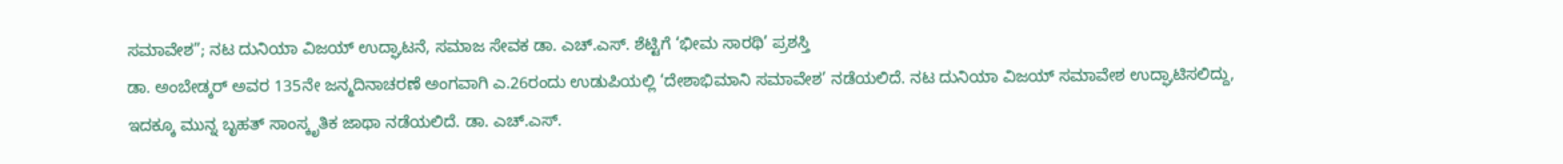ಸಮಾವೇಶ”; ನಟ ದುನಿಯಾ ವಿಜಯ್ ಉದ್ಘಾಟನೆ, ಸಮಾಜ ಸೇವಕ ಡಾ. ಎಚ್.ಎಸ್. ಶೆಟ್ಟಿಗೆ ‘ಭೀಮ ಸಾರಥಿ’ ಪ್ರಶಸ್ತಿ
ಡಾ. ಅಂಬೇಡ್ಕರ್ ಅವರ 135ನೇ ಜನ್ಮದಿನಾಚರಣೆ ಅಂಗವಾಗಿ ಎ.26ರಂದು ಉಡುಪಿಯಲ್ಲಿ ‘ದೇಶಾಭಿಮಾನಿ ಸಮಾವೇಶ’ ನಡೆಯಲಿದೆ. ನಟ ದುನಿಯಾ ವಿಜಯ್ ಸಮಾವೇಶ ಉದ್ಘಾಟಿಸಲಿದ್ದು, ಇದಕ್ಕೂ ಮುನ್ನ ಬೃಹತ್ ಸಾಂಸ್ಕೃತಿಕ ಜಾಥಾ ನಡೆಯಲಿದೆ. ಡಾ. ಎಚ್.ಎಸ್.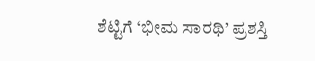ಶೆಟ್ಟಿಗೆ ‘ಭೀಮ ಸಾರಥಿ’ ಪ್ರಶಸ್ತಿ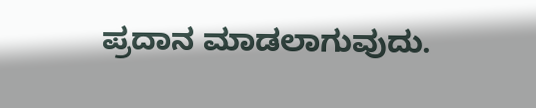ಪ್ರದಾನ ಮಾಡಲಾಗುವುದು.